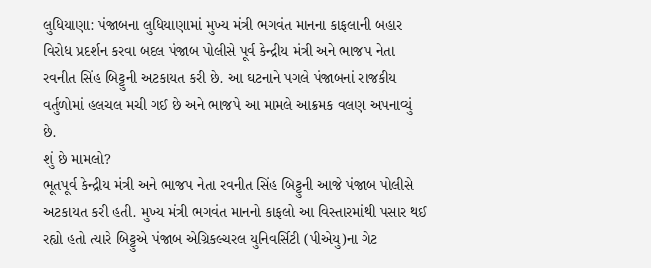લુધિયાણા: પંજાબના લુધિયાણામાં મુખ્ય મંત્રી ભગવંત માનના કાફલાની બહાર વિરોધ પ્રદર્શન કરવા બદલ પંજાબ પોલીસે પૂર્વ કેન્દ્રીય મંત્રી અને ભાજપ નેતા રવનીત સિંહ બિટ્ટુની અટકાયત કરી છે. આ ઘટનાને પગલે પંજાબનાં રાજકીય વર્તુળોમાં હલચલ મચી ગઈ છે અને ભાજપે આ મામલે આક્રમક વલણ અપનાવ્યું છે.
શું છે મામલો?
ભૂતપૂર્વ કેન્દ્રીય મંત્રી અને ભાજપ નેતા રવનીત સિંહ બિટ્ટુની આજે પંજાબ પોલીસે અટકાયત કરી હતી. મુખ્ય મંત્રી ભગવંત માનનો કાફલો આ વિસ્તારમાંથી પસાર થઈ રહ્યો હતો ત્યારે બિટ્ટુએ પંજાબ એગ્રિકલ્ચરલ યુનિવર્સિટી (પીએયુ)ના ગેટ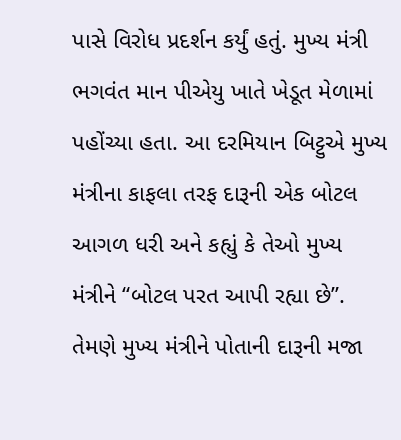પાસે વિરોધ પ્રદર્શન કર્યું હતું. મુખ્ય મંત્રી ભગવંત માન પીએયુ ખાતે ખેડૂત મેળામાં પહોંચ્યા હતા. આ દરમિયાન બિટ્ટુએ મુખ્ય મંત્રીના કાફલા તરફ દારૂની એક બોટલ આગળ ધરી અને કહ્યું કે તેઓ મુખ્ય મંત્રીને “બોટલ પરત આપી રહ્યા છે”. તેમણે મુખ્ય મંત્રીને પોતાની દારૂની મજા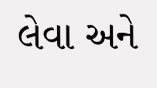લેવા અને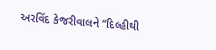અરવિંદ કેજરીવાલને “દિલ્હીથી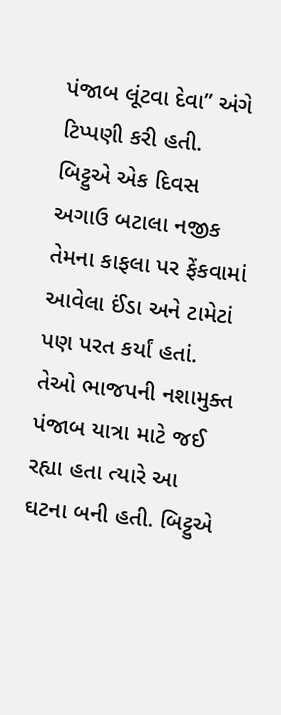પંજાબ લૂંટવા દેવા” અંગે ટિપ્પણી કરી હતી.
બિટ્ટુએ એક દિવસ અગાઉ બટાલા નજીક તેમના કાફલા પર ફેંકવામાં આવેલા ઈંડા અને ટામેટાં પણ પરત કર્યાં હતાં. તેઓ ભાજપની નશામુક્ત પંજાબ યાત્રા માટે જઈ રહ્યા હતા ત્યારે આ ઘટના બની હતી. બિટ્ટુએ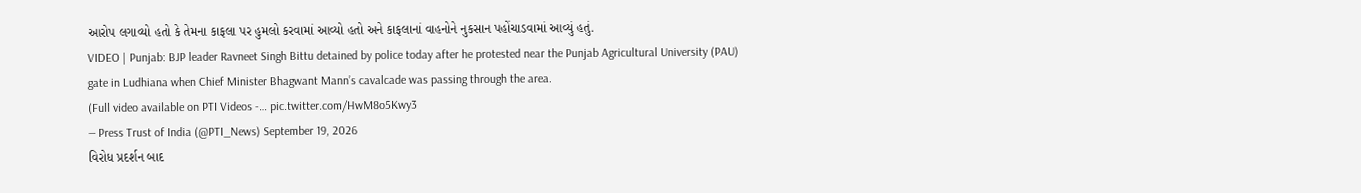આરોપ લગાવ્યો હતો કે તેમના કાફલા પર હુમલો કરવામાં આવ્યો હતો અને કાફલાનાં વાહનોને નુકસાન પહોંચાડવામાં આવ્યું હતું.
VIDEO | Punjab: BJP leader Ravneet Singh Bittu detained by police today after he protested near the Punjab Agricultural University (PAU) gate in Ludhiana when Chief Minister Bhagwant Mann’s cavalcade was passing through the area.
(Full video available on PTI Videos -… pic.twitter.com/HwM8o5Kwy3
— Press Trust of India (@PTI_News) September 19, 2026
વિરોધ પ્રદર્શન બાદ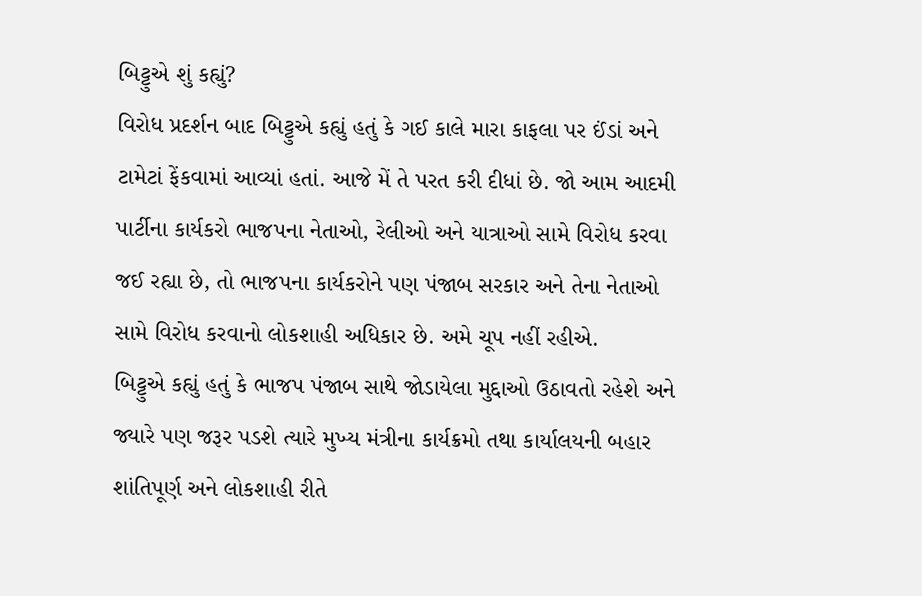બિટ્ટુએ શું કહ્યું?
વિરોધ પ્રદર્શન બાદ બિટ્ટુએ કહ્યું હતું કે ગઈ કાલે મારા કાફલા પર ઈંડાં અને ટામેટાં ફેંકવામાં આવ્યાં હતાં. આજે મેં તે પરત કરી દીધાં છે. જો આમ આદમી પાર્ટીના કાર્યકરો ભાજપના નેતાઓ, રેલીઓ અને યાત્રાઓ સામે વિરોધ કરવા જઈ રહ્યા છે, તો ભાજપના કાર્યકરોને પણ પંજાબ સરકાર અને તેના નેતાઓ સામે વિરોધ કરવાનો લોકશાહી અધિકાર છે. અમે ચૂપ નહીં રહીએ.
બિટ્ટુએ કહ્યું હતું કે ભાજપ પંજાબ સાથે જોડાયેલા મુદ્દાઓ ઉઠાવતો રહેશે અને જ્યારે પણ જરૂર પડશે ત્યારે મુખ્ય મંત્રીના કાર્યક્રમો તથા કાર્યાલયની બહાર શાંતિપૂર્ણ અને લોકશાહી રીતે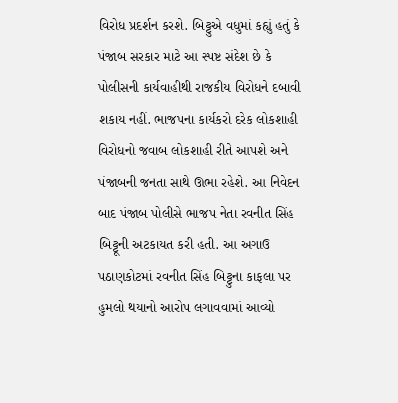વિરોધ પ્રદર્શન કરશે. બિટ્ટુએ વધુમાં કહ્યું હતું કે પંજાબ સરકાર માટે આ સ્પષ્ટ સંદેશ છે કે પોલીસની કાર્યવાહીથી રાજકીય વિરોધને દબાવી શકાય નહીં. ભાજપના કાર્યકરો દરેક લોકશાહી વિરોધનો જવાબ લોકશાહી રીતે આપશે અને પંજાબની જનતા સાથે ઊભા રહેશે. આ નિવેદન બાદ પંજાબ પોલીસે ભાજપ નેતા રવનીત સિંહ બિટ્ટૂની અટકાયત કરી હતી. આ અગાઉ પઠાણકોટમાં રવનીત સિંહ બિટ્ટુના કાફલા પર હુમલો થયાનો આરોપ લગાવવામાં આવ્યો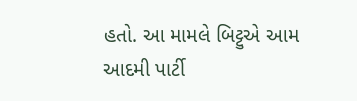હતો. આ મામલે બિટ્ટુએ આમ આદમી પાર્ટી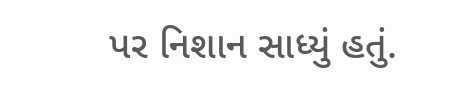પર નિશાન સાધ્યું હતું.